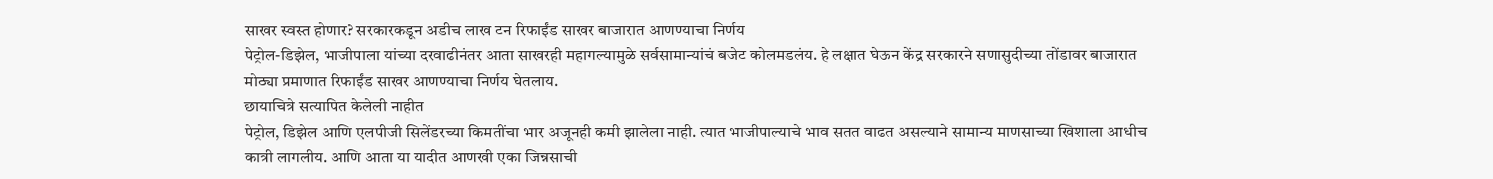साखर स्वस्त होणार? सरकारकडून अडीच लाख टन रिफाईंड साखर बाजारात आणण्याचा निर्णय
पेट्रोल-डिझेल, भाजीपाला यांच्या दरवाढीनंतर आता साखरही महागल्यामुळे सर्वसामान्यांचं बजेट कोलमडलंय. हे लक्षात घेऊन केंद्र सरकारने सणासुदीच्या तोंडावर बाजारात मोठ्या प्रमाणात रिफाईंड साखर आणण्याचा निर्णय घेतलाय.
छायाचित्रे सत्यापित केलेली नाहीत
पेट्रोल, डिझेल आणि एलपीजी सिलेंडरच्या किमतींचा भार अजूनही कमी झालेला नाही. त्यात भाजीपाल्याचे भाव सतत वाढत असल्याने सामान्य माणसाच्या खिशाला आधीच कात्री लागलीय. आणि आता या यादीत आणखी एका जिन्नसाची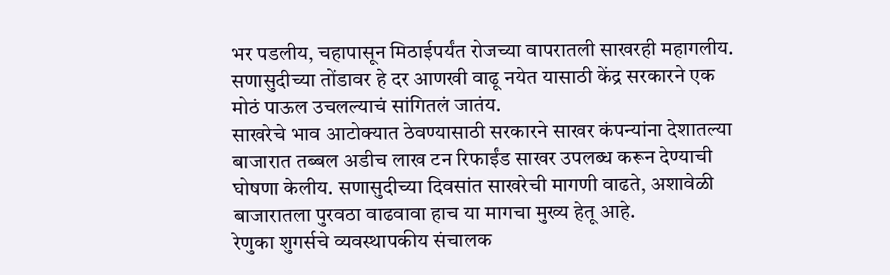भर पडलीय, चहापासून मिठाईपर्यंत रोजच्या वापरातली साखरही महागलीय. सणासुदीच्या तोंडावर हे दर आणखी वाढू नयेत यासाठी केंद्र सरकारने एक मोठं पाऊल उचलल्याचं सांगितलं जातंय.
साखरेचे भाव आटोक्यात ठेवण्यासाठी सरकारने साखर कंपन्यांना देशातल्या बाजारात तब्बल अडीच लाख टन रिफाईंड साखर उपलब्ध करून देण्याची घोषणा केलीय. सणासुदीच्या दिवसांत साखरेची मागणी वाढते, अशावेळी बाजारातला पुरवठा वाढवावा हाच या मागचा मुख्य हेतू आहे.
रेणुका शुगर्सचे व्यवस्थापकीय संचालक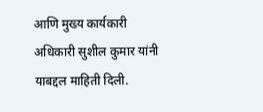आणि मुख्य कार्यकारी अधिकारी सुशील कुमार यांनी याबद्दल माहिती दिली.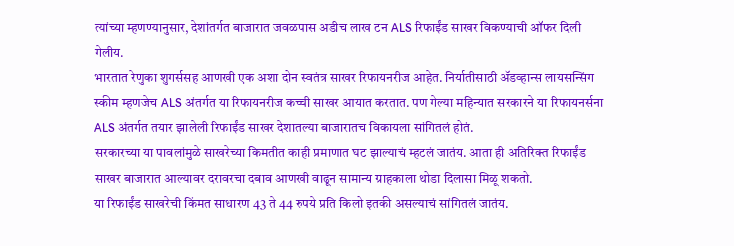त्यांच्या म्हणण्यानुसार, देशांतर्गत बाजारात जवळपास अडीच लाख टन ALS रिफाईंड साखर विकण्याची ऑफर दिली गेलीय.
भारतात रेणुका शुगर्ससह आणखी एक अशा दोन स्वतंत्र साखर रिफायनरीज आहेत. निर्यातीसाठी ॲडव्हान्स लायसन्सिंग स्कीम म्हणजेच ALS अंतर्गत या रिफायनरीज कच्ची साखर आयात करतात. पण गेल्या महिन्यात सरकारने या रिफायनर्सना ALS अंतर्गत तयार झालेली रिफाईंड साखर देशातल्या बाजारातच विकायला सांगितलं होतं.
सरकारच्या या पावलांमुळे साखरेच्या किमतीत काही प्रमाणात घट झाल्याचं म्हटलं जातंय. आता ही अतिरिक्त रिफाईंड साखर बाजारात आल्यावर दरावरचा दबाव आणखी वाढून सामान्य ग्राहकाला थोडा दिलासा मिळू शकतो.
या रिफाईंड साखरेची किंमत साधारण 43 ते 44 रुपये प्रति किलो इतकी असल्याचं सांगितलं जातंय.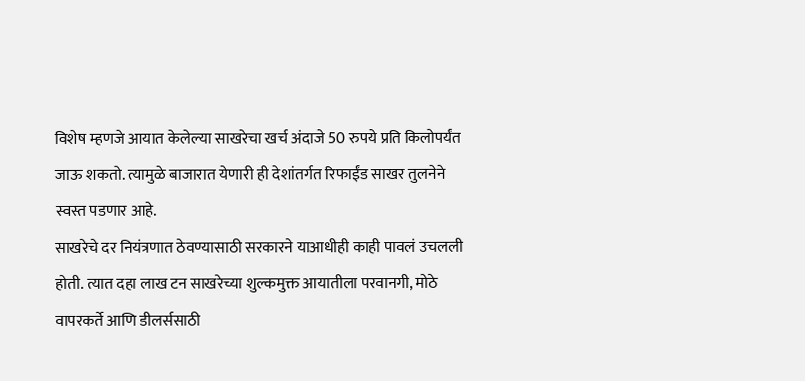विशेष म्हणजे आयात केलेल्या साखरेचा खर्च अंदाजे 50 रुपये प्रति किलोपर्यंत जाऊ शकतो. त्यामुळे बाजारात येणारी ही देशांतर्गत रिफाईंड साखर तुलनेने स्वस्त पडणार आहे.
साखरेचे दर नियंत्रणात ठेवण्यासाठी सरकारने याआधीही काही पावलं उचलली होती. त्यात दहा लाख टन साखरेच्या शुल्कमुक्त आयातीला परवानगी, मोठे वापरकर्ते आणि डीलर्ससाठी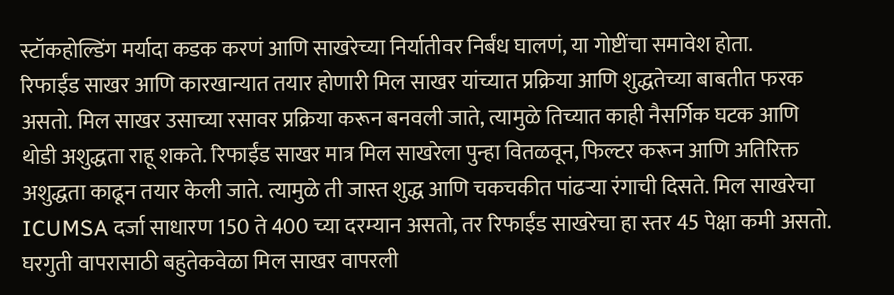स्टॉकहोल्डिंग मर्यादा कडक करणं आणि साखरेच्या निर्यातीवर निर्बंध घालणं, या गोष्टींचा समावेश होता.
रिफाईंड साखर आणि कारखान्यात तयार होणारी मिल साखर यांच्यात प्रक्रिया आणि शुद्धतेच्या बाबतीत फरक असतो. मिल साखर उसाच्या रसावर प्रक्रिया करून बनवली जाते, त्यामुळे तिच्यात काही नैसर्गिक घटक आणि थोडी अशुद्धता राहू शकते. रिफाईंड साखर मात्र मिल साखरेला पुन्हा वितळवून, फिल्टर करून आणि अतिरिक्त अशुद्धता काढून तयार केली जाते. त्यामुळे ती जास्त शुद्ध आणि चकचकीत पांढऱ्या रंगाची दिसते. मिल साखरेचा ICUMSA दर्जा साधारण 150 ते 400 च्या दरम्यान असतो, तर रिफाईंड साखरेचा हा स्तर 45 पेक्षा कमी असतो.
घरगुती वापरासाठी बहुतेकवेळा मिल साखर वापरली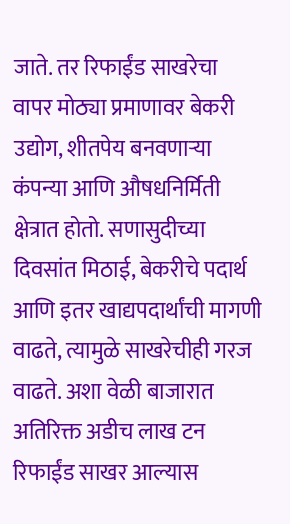जाते. तर रिफाईंड साखरेचा वापर मोठ्या प्रमाणावर बेकरी उद्योग, शीतपेय बनवणाऱ्या कंपन्या आणि औषधनिर्मिती क्षेत्रात होतो. सणासुदीच्या दिवसांत मिठाई, बेकरीचे पदार्थ आणि इतर खाद्यपदार्थांची मागणी वाढते, त्यामुळे साखरेचीही गरज वाढते. अशा वेळी बाजारात अतिरिक्त अडीच लाख टन रिफाईंड साखर आल्यास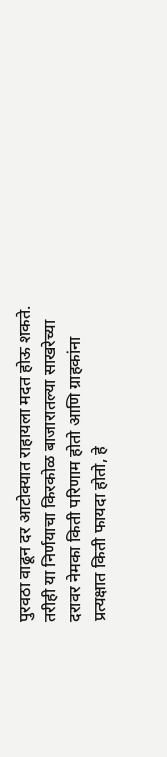पुरवठा वाढून दर आटोक्यात राहायला मदत होऊ शकते.
तरीही या निर्णयाचा किरकोळ बाजारातल्या साखरेच्या दरावर नेमका किती परिणाम होतो आणि ग्राहकांना प्रत्यक्षात किती फायदा होतो, हे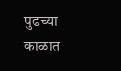पुढच्या काळात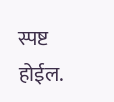स्पष्ट होईल.